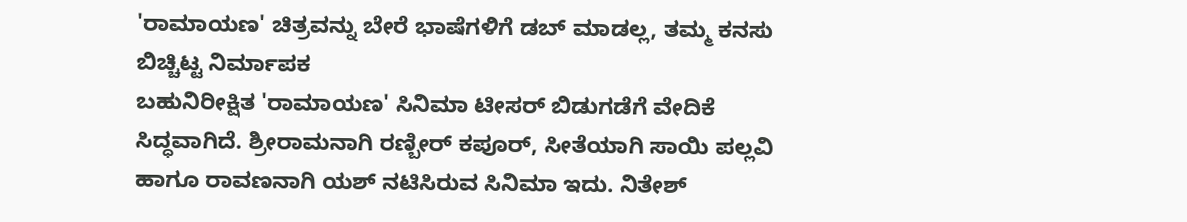'ರಾಮಾಯಣ' ಚಿತ್ರವನ್ನು ಬೇರೆ ಭಾಷೆಗಳಿಗೆ ಡಬ್ ಮಾಡಲ್ಲ, ತಮ್ಮ ಕನಸು ಬಿಚ್ಚಿಟ್ಟ ನಿರ್ಮಾಪಕ
ಬಹುನಿರೀಕ್ಷಿತ 'ರಾಮಾಯಣ' ಸಿನಿಮಾ ಟೀಸರ್ ಬಿಡುಗಡೆಗೆ ವೇದಿಕೆ ಸಿದ್ಧವಾಗಿದೆ. ಶ್ರೀರಾಮನಾಗಿ ರಣ್ಬೀರ್ ಕಪೂರ್, ಸೀತೆಯಾಗಿ ಸಾಯಿ ಪಲ್ಲವಿ ಹಾಗೂ ರಾವಣನಾಗಿ ಯಶ್ ನಟಿಸಿರುವ ಸಿನಿಮಾ ಇದು. ನಿತೇಶ್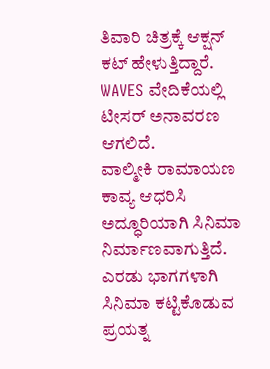ತಿವಾರಿ ಚಿತ್ರಕ್ಕೆ ಆಕ್ಷನ್ ಕಟ್ ಹೇಳುತ್ತಿದ್ದಾರೆ. WAVES ವೇದಿಕೆಯಲ್ಲಿ ಟೀಸರ್ ಅನಾವರಣ ಆಗಲಿದೆ.
ವಾಲ್ಮೀಕಿ ರಾಮಾಯಣ ಕಾವ್ಯ ಆಧರಿಸಿ ಅದ್ಧೂರಿಯಾಗಿ ಸಿನಿಮಾ ನಿರ್ಮಾಣವಾಗುತ್ತಿದೆ. ಎರಡು ಭಾಗಗಳಾಗಿ ಸಿನಿಮಾ ಕಟ್ಟಿಕೊಡುವ ಪ್ರಯತ್ನ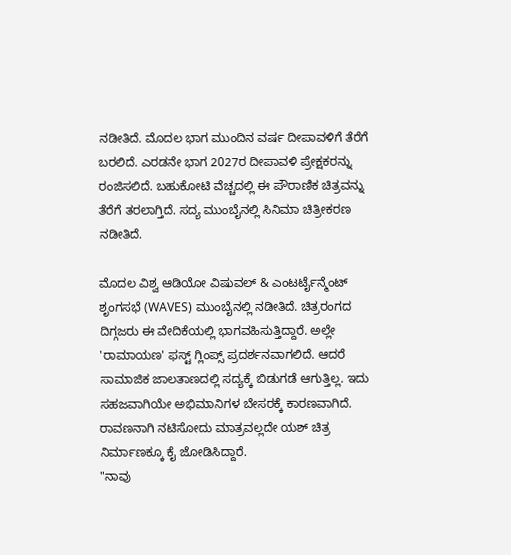ನಡೀತಿದೆ. ಮೊದಲ ಭಾಗ ಮುಂದಿನ ವರ್ಷ ದೀಪಾವಳಿಗೆ ತೆರೆಗೆ ಬರಲಿದೆ. ಎರಡನೇ ಭಾಗ 2027ರ ದೀಪಾವಳಿ ಪ್ರೇಕ್ಷಕರನ್ನು ರಂಜಿಸಲಿದೆ. ಬಹುಕೋಟಿ ವೆಚ್ಚದಲ್ಲಿ ಈ ಪೌರಾಣಿಕ ಚಿತ್ರವನ್ನು ತೆರೆಗೆ ತರಲಾಗ್ತಿದೆ. ಸದ್ಯ ಮುಂಬೈನಲ್ಲಿ ಸಿನಿಮಾ ಚಿತ್ರೀಕರಣ ನಡೀತಿದೆ.

ಮೊದಲ ವಿಶ್ವ ಆಡಿಯೋ ವಿಷುವಲ್ & ಎಂಟರ್ಟೈನ್ಮೆಂಟ್ ಶೃಂಗಸಭೆ (WAVES) ಮುಂಬೈನಲ್ಲಿ ನಡೀತಿದೆ. ಚಿತ್ರರಂಗದ ದಿಗ್ಗಜರು ಈ ವೇದಿಕೆಯಲ್ಲಿ ಭಾಗವಹಿಸುತ್ತಿದ್ದಾರೆ. ಅಲ್ಲೇ 'ರಾಮಾಯಣ' ಫಸ್ಟ್ ಗ್ಲಿಂಪ್ಸ್ ಪ್ರದರ್ಶನವಾಗಲಿದೆ. ಆದರೆ ಸಾಮಾಜಿಕ ಜಾಲತಾಣದಲ್ಲಿ ಸದ್ಯಕ್ಕೆ ಬಿಡುಗಡೆ ಆಗುತ್ತಿಲ್ಲ. ಇದು ಸಹಜವಾಗಿಯೇ ಅಭಿಮಾನಿಗಳ ಬೇಸರಕ್ಕೆ ಕಾರಣವಾಗಿದೆ. ರಾವಣನಾಗಿ ನಟಿಸೋದು ಮಾತ್ರವಲ್ಲದೇ ಯಶ್ ಚಿತ್ರ ನಿರ್ಮಾಣಕ್ಕೂ ಕೈ ಜೋಡಿಸಿದ್ದಾರೆ.
"ನಾವು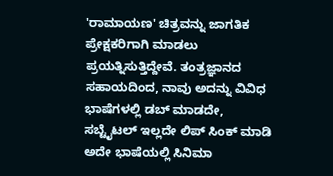'ರಾಮಾಯಣ' ಚಿತ್ರವನ್ನು ಜಾಗತಿಕ ಪ್ರೇಕ್ಷಕರಿಗಾಗಿ ಮಾಡಲು ಪ್ರಯತ್ನಿಸುತ್ತಿದ್ದೇವೆ. ತಂತ್ರಜ್ಞಾನದ ಸಹಾಯದಿಂದ, ನಾವು ಅದನ್ನು ವಿವಿಧ ಭಾಷೆಗಳಲ್ಲಿ ಡಬ್ ಮಾಡದೇ, ಸಬ್ಟೈಟಲ್ ಇಲ್ಲದೇ ಲಿಪ್ ಸಿಂಕ್ ಮಾಡಿ ಅದೇ ಭಾಷೆಯಲ್ಲಿ ಸಿನಿಮಾ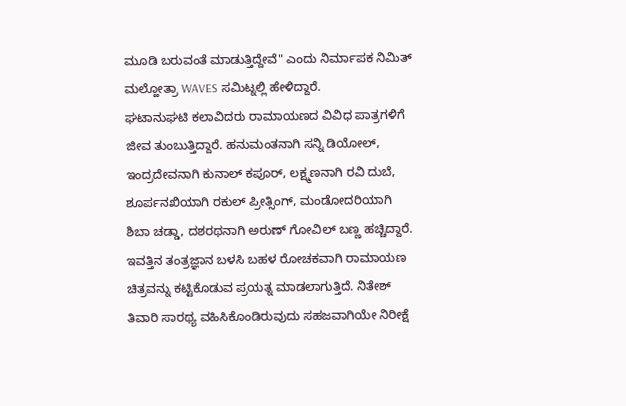ಮೂಡಿ ಬರುವಂತೆ ಮಾಡುತ್ತಿದ್ದೇವೆ" ಎಂದು ನಿರ್ಮಾಪಕ ನಿಮಿತ್ ಮಲ್ಹೋತ್ರಾ WAVES ಸಮಿಟ್ನಲ್ಲಿ ಹೇಳಿದ್ದಾರೆ.
ಘಟಾನುಘಟಿ ಕಲಾವಿದರು ರಾಮಾಯಣದ ವಿವಿಧ ಪಾತ್ರಗಳಿಗೆ ಜೀವ ತುಂಬುತ್ತಿದ್ದಾರೆ. ಹನುಮಂತನಾಗಿ ಸನ್ನಿ ಡಿಯೋಲ್, ಇಂದ್ರದೇವನಾಗಿ ಕುನಾಲ್ ಕಪೂರ್, ಲಕ್ಷ್ಮಣನಾಗಿ ರವಿ ದುಬೆ, ಶೂರ್ಪನಖಿಯಾಗಿ ರಕುಲ್ ಪ್ರೀತ್ಸಿಂಗ್, ಮಂಡೋದರಿಯಾಗಿ ಶಿಬಾ ಚಡ್ಡಾ, ದಶರಥನಾಗಿ ಅರುಣ್ ಗೋವಿಲ್ ಬಣ್ಣ ಹಚ್ಚಿದ್ದಾರೆ.
ಇವತ್ತಿನ ತಂತ್ರಜ್ಞಾನ ಬಳಸಿ ಬಹಳ ರೋಚಕವಾಗಿ ರಾಮಾಯಣ ಚಿತ್ರವನ್ನು ಕಟ್ಟಿಕೊಡುವ ಪ್ರಯತ್ನ ಮಾಡಲಾಗುತ್ತಿದೆ. ನಿತೇಶ್ ತಿವಾರಿ ಸಾರಥ್ಯ ವಹಿಸಿಕೊಂಡಿರುವುದು ಸಹಜವಾಗಿಯೇ ನಿರೀಕ್ಷೆ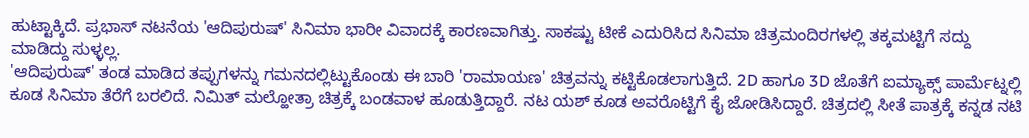ಹುಟ್ಟಾಕ್ಕಿದೆ. ಪ್ರಭಾಸ್ ನಟನೆಯ 'ಆದಿಪುರುಷ್' ಸಿನಿಮಾ ಭಾರೀ ವಿವಾದಕ್ಕೆ ಕಾರಣವಾಗಿತ್ತು. ಸಾಕಷ್ಟು ಟೀಕೆ ಎದುರಿಸಿದ ಸಿನಿಮಾ ಚಿತ್ರಮಂದಿರಗಳಲ್ಲಿ ತಕ್ಕಮಟ್ಟಿಗೆ ಸದ್ದು ಮಾಡಿದ್ದು ಸುಳ್ಳಲ್ಲ.
'ಆದಿಪುರುಷ್' ತಂಡ ಮಾಡಿದ ತಪ್ಪುಗಳನ್ನು ಗಮನದಲ್ಲಿಟ್ಟುಕೊಂಡು ಈ ಬಾರಿ 'ರಾಮಾಯಣ' ಚಿತ್ರವನ್ನು ಕಟ್ಟಿಕೊಡಲಾಗುತ್ತಿದೆ. 2D ಹಾಗೂ 3D ಜೊತೆಗೆ ಐಮ್ಯಾಕ್ಸ್ ಪಾರ್ಮೆಟ್ನಲ್ಲಿ ಕೂಡ ಸಿನಿಮಾ ತೆರೆಗೆ ಬರಲಿದೆ. ನಿಮಿತ್ ಮಲ್ಹೋತ್ರಾ ಚಿತ್ರಕ್ಕೆ ಬಂಡವಾಳ ಹೂಡುತ್ತಿದ್ದಾರೆ. ನಟ ಯಶ್ ಕೂಡ ಅವರೊಟ್ಟಿಗೆ ಕೈ ಜೋಡಿಸಿದ್ದಾರೆ. ಚಿತ್ರದಲ್ಲಿ ಸೀತೆ ಪಾತ್ರಕ್ಕೆ ಕನ್ನಡ ನಟಿ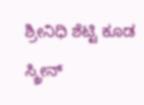ಶ್ರೀನಿಧಿ ಶೆಟ್ಟಿ ಕೂಡ ಸ್ಕ್ರೀನ್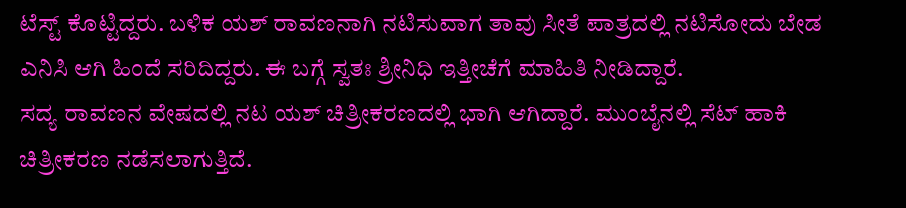ಟೆಸ್ಟ್ ಕೊಟ್ಟಿದ್ದರು. ಬಳಿಕ ಯಶ್ ರಾವಣನಾಗಿ ನಟಿಸುವಾಗ ತಾವು ಸೀತೆ ಪಾತ್ರದಲ್ಲಿ ನಟಿಸೋದು ಬೇಡ ಎನಿಸಿ ಆಗಿ ಹಿಂದೆ ಸರಿದಿದ್ದರು. ಈ ಬಗ್ಗೆ ಸ್ವತಃ ಶ್ರೀನಿಧಿ ಇತ್ತೀಚೆಗೆ ಮಾಹಿತಿ ನೀಡಿದ್ದಾರೆ.
ಸದ್ಯ ರಾವಣನ ವೇಷದಲ್ಲಿ ನಟ ಯಶ್ ಚಿತ್ರೀಕರಣದಲ್ಲಿ ಭಾಗಿ ಆಗಿದ್ದಾರೆ. ಮುಂಬೈನಲ್ಲಿ ಸೆಟ್ ಹಾಕಿ ಚಿತ್ರೀಕರಣ ನಡೆಸಲಾಗುತ್ತಿದೆ.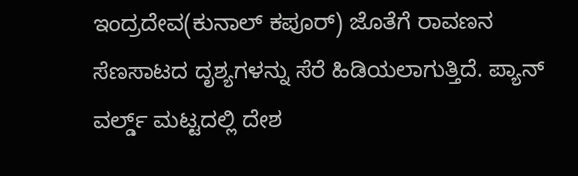ಇಂದ್ರದೇವ(ಕುನಾಲ್ ಕಪೂರ್) ಜೊತೆಗೆ ರಾವಣನ ಸೆಣಸಾಟದ ದೃಶ್ಯಗಳನ್ನು ಸೆರೆ ಹಿಡಿಯಲಾಗುತ್ತಿದೆ. ಪ್ಯಾನ್ ವರ್ಲ್ಡ್ ಮಟ್ಟದಲ್ಲಿ ದೇಶ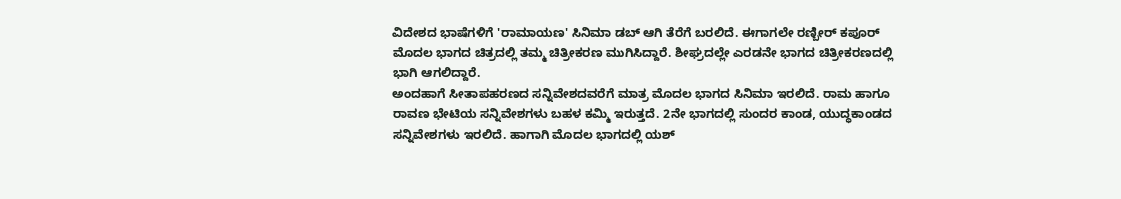ವಿದೇಶದ ಭಾಷೆಗಳಿಗೆ 'ರಾಮಾಯಣ' ಸಿನಿಮಾ ಡಬ್ ಆಗಿ ತೆರೆಗೆ ಬರಲಿದೆ. ಈಗಾಗಲೇ ರಣ್ಬೀರ್ ಕಪೂರ್ ಮೊದಲ ಭಾಗದ ಚಿತ್ರದಲ್ಲಿ ತಮ್ಮ ಚಿತ್ರೀಕರಣ ಮುಗಿಸಿದ್ದಾರೆ. ಶೀಘ್ರದಲ್ಲೇ ಎರಡನೇ ಭಾಗದ ಚಿತ್ರೀಕರಣದಲ್ಲಿ ಭಾಗಿ ಆಗಲಿದ್ದಾರೆ.
ಅಂದಹಾಗೆ ಸೀತಾಪಹರಣದ ಸನ್ನಿವೇಶದವರೆಗೆ ಮಾತ್ರ ಮೊದಲ ಭಾಗದ ಸಿನಿಮಾ ಇರಲಿದೆ. ರಾಮ ಹಾಗೂ ರಾವಣ ಭೇಟಿಯ ಸನ್ನಿವೇಶಗಳು ಬಹಳ ಕಮ್ಮಿ ಇರುತ್ತದೆ. 2ನೇ ಭಾಗದಲ್ಲಿ ಸುಂದರ ಕಾಂಡ, ಯುದ್ಧಕಾಂಡದ ಸನ್ನಿವೇಶಗಳು ಇರಲಿದೆ. ಹಾಗಾಗಿ ಮೊದಲ ಭಾಗದಲ್ಲಿ ಯಶ್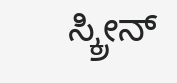ಸ್ಕ್ರೀನ್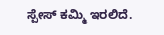ಸ್ಪೇಸ್ ಕಮ್ಮಿ ಇರಲಿದೆ.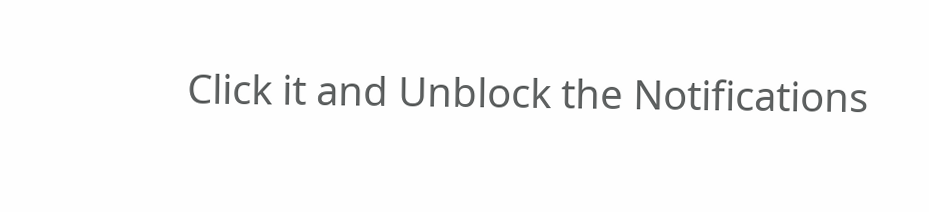Click it and Unblock the Notifications